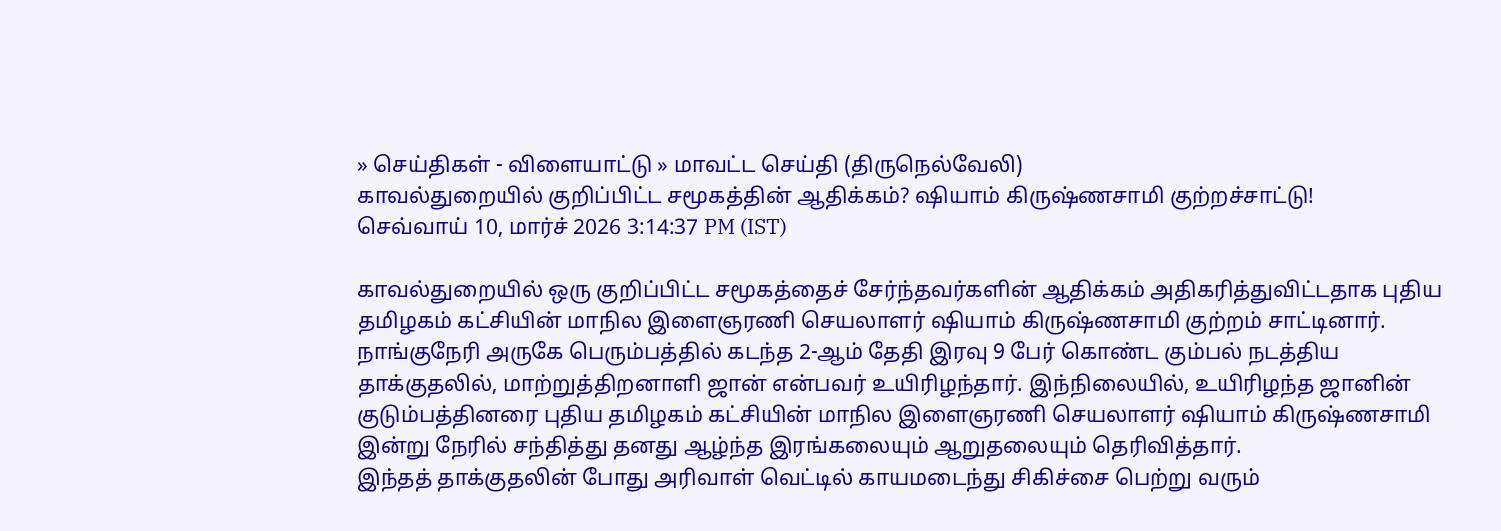» செய்திகள் - விளையாட்டு » மாவட்ட செய்தி (திருநெல்வேலி)
காவல்துறையில் குறிப்பிட்ட சமூகத்தின் ஆதிக்கம்? ஷியாம் கிருஷ்ணசாமி குற்றச்சாட்டு!
செவ்வாய் 10, மார்ச் 2026 3:14:37 PM (IST)

காவல்துறையில் ஒரு குறிப்பிட்ட சமூகத்தைச் சேர்ந்தவர்களின் ஆதிக்கம் அதிகரித்துவிட்டதாக புதிய தமிழகம் கட்சியின் மாநில இளைஞரணி செயலாளர் ஷியாம் கிருஷ்ணசாமி குற்றம் சாட்டினார்.
நாங்குநேரி அருகே பெரும்பத்தில் கடந்த 2-ஆம் தேதி இரவு 9 பேர் கொண்ட கும்பல் நடத்திய தாக்குதலில், மாற்றுத்திறனாளி ஜான் என்பவர் உயிரிழந்தார். இந்நிலையில், உயிரிழந்த ஜானின் குடும்பத்தினரை புதிய தமிழகம் கட்சியின் மாநில இளைஞரணி செயலாளர் ஷியாம் கிருஷ்ணசாமி இன்று நேரில் சந்தித்து தனது ஆழ்ந்த இரங்கலையும் ஆறுதலையும் தெரிவித்தார்.
இந்தத் தாக்குதலின் போது அரிவாள் வெட்டில் காயமடைந்து சிகிச்சை பெற்று வரும்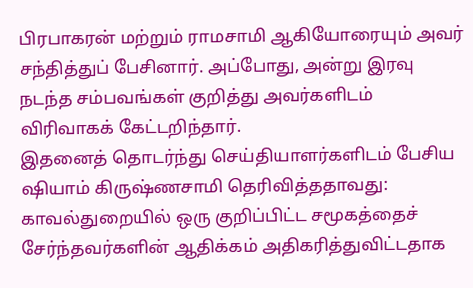பிரபாகரன் மற்றும் ராமசாமி ஆகியோரையும் அவர் சந்தித்துப் பேசினார். அப்போது, அன்று இரவு நடந்த சம்பவங்கள் குறித்து அவர்களிடம் விரிவாகக் கேட்டறிந்தார்.
இதனைத் தொடர்ந்து செய்தியாளர்களிடம் பேசிய ஷியாம் கிருஷ்ணசாமி தெரிவித்ததாவது: காவல்துறையில் ஒரு குறிப்பிட்ட சமூகத்தைச் சேர்ந்தவர்களின் ஆதிக்கம் அதிகரித்துவிட்டதாக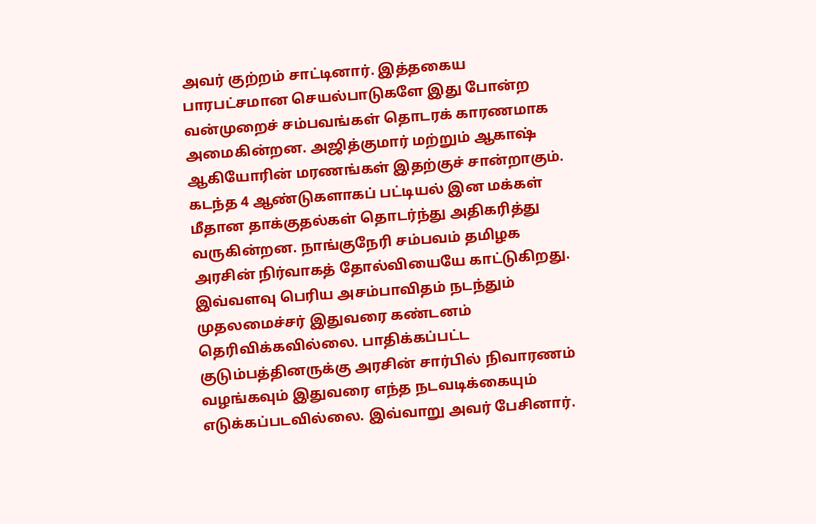அவர் குற்றம் சாட்டினார். இத்தகைய பாரபட்சமான செயல்பாடுகளே இது போன்ற வன்முறைச் சம்பவங்கள் தொடரக் காரணமாக அமைகின்றன. அஜித்குமார் மற்றும் ஆகாஷ் ஆகியோரின் மரணங்கள் இதற்குச் சான்றாகும்.
கடந்த 4 ஆண்டுகளாகப் பட்டியல் இன மக்கள் மீதான தாக்குதல்கள் தொடர்ந்து அதிகரித்து வருகின்றன. நாங்குநேரி சம்பவம் தமிழக அரசின் நிர்வாகத் தோல்வியையே காட்டுகிறது. இவ்வளவு பெரிய அசம்பாவிதம் நடந்தும் முதலமைச்சர் இதுவரை கண்டனம் தெரிவிக்கவில்லை. பாதிக்கப்பட்ட குடும்பத்தினருக்கு அரசின் சார்பில் நிவாரணம் வழங்கவும் இதுவரை எந்த நடவடிக்கையும் எடுக்கப்படவில்லை. இவ்வாறு அவர் பேசினார்.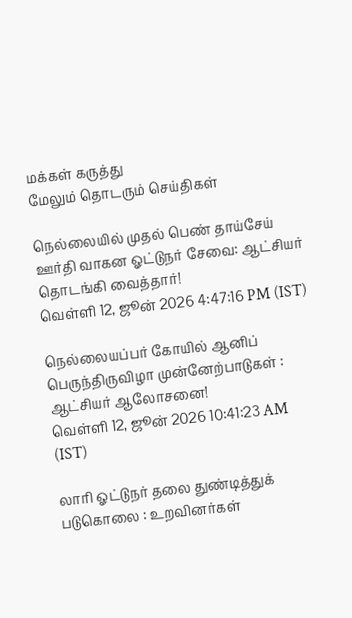மக்கள் கருத்து
மேலும் தொடரும் செய்திகள்

நெல்லையில் முதல் பெண் தாய்சேய் ஊர்தி வாகன ஓட்டுநர் சேவை: ஆட்சியர் தொடங்கி வைத்தார்!
வெள்ளி 12, ஜூன் 2026 4:47:16 PM (IST)

நெல்லையப்பர் கோயில் ஆனிப் பெருந்திருவிழா முன்னேற்பாடுகள் : ஆட்சியர் ஆலோசனை!
வெள்ளி 12, ஜூன் 2026 10:41:23 AM (IST)

லாரி ஓட்டுநர் தலை துண்டித்துக் படுகொலை : உறவினர்கள்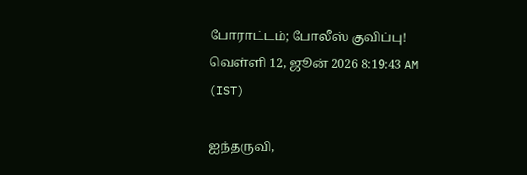போராட்டம்; போலீஸ் குவிப்பு!
வெள்ளி 12, ஜூன் 2026 8:19:43 AM (IST)

ஐந்தருவி,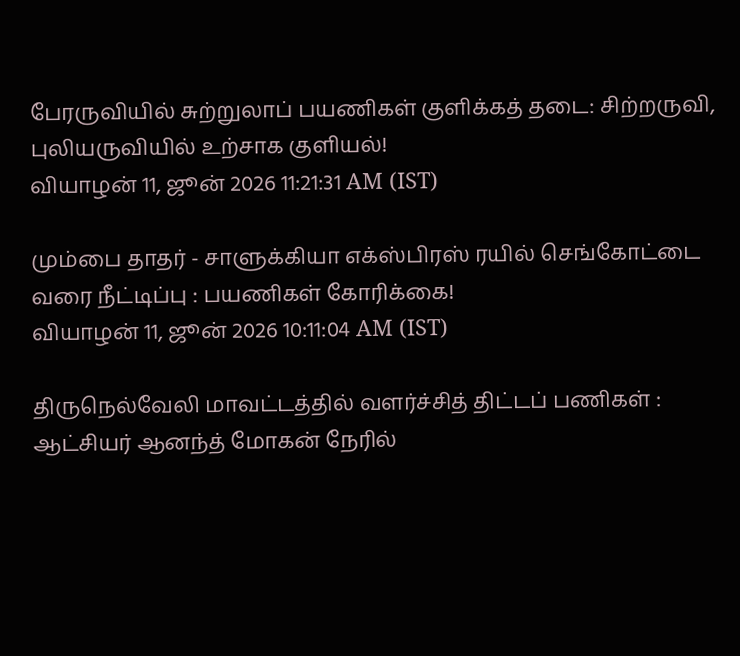பேரருவியில் சுற்றுலாப் பயணிகள் குளிக்கத் தடை: சிற்றருவி, புலியருவியில் உற்சாக குளியல்!
வியாழன் 11, ஜூன் 2026 11:21:31 AM (IST)

மும்பை தாதர் - சாளுக்கியா எக்ஸ்பிரஸ் ரயில் செங்கோட்டை வரை நீட்டிப்பு : பயணிகள் கோரிக்கை!
வியாழன் 11, ஜூன் 2026 10:11:04 AM (IST)

திருநெல்வேலி மாவட்டத்தில் வளர்ச்சித் திட்டப் பணிகள் : ஆட்சியர் ஆனந்த் மோகன் நேரில்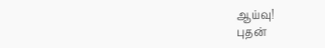ஆய்வு!
புதன்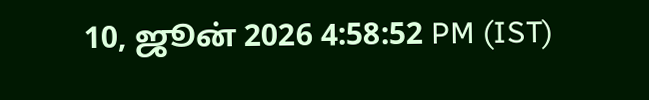10, ஜூன் 2026 4:58:52 PM (IST)